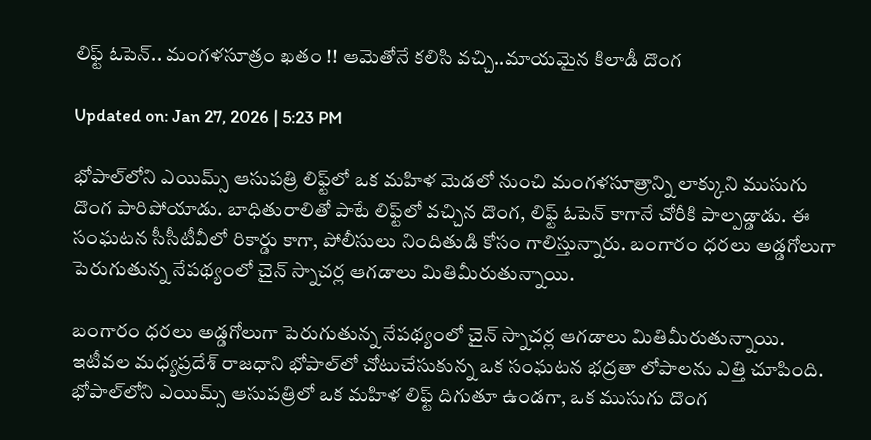లిఫ్ట్ ఓపెన్.. మంగళసూత్రం ఖతం !! ఆమెతోనే కలిసి వచ్చి..మాయమైన కిలాడీ దొంగ

Updated on: Jan 27, 2026 | 5:23 PM

భోపాల్‌లోని ఎయిమ్స్ ఆసుపత్రి లిఫ్ట్‌లో ఒక మహిళ మెడలో నుంచి మంగళసూత్రాన్ని లాక్కుని ముసుగు దొంగ పారిపోయాడు. బాధితురాలితో పాటే లిఫ్ట్‌లో వచ్చిన దొంగ, లిఫ్ట్ ఓపెన్ కాగానే చోరీకి పాల్పడ్డాడు. ఈ సంఘటన సీసీటీవీలో రికార్డు కాగా, పోలీసులు నిందితుడి కోసం గాలిస్తున్నారు. బంగారం ధరలు అడ్డగోలుగా పెరుగుతున్న నేపథ్యంలో చైన్ స్నాచర్ల ఆగడాలు మితిమీరుతున్నాయి.

బంగారం ధరలు అడ్డగోలుగా పెరుగుతున్న నేపథ్యంలో చైన్ స్నాచర్ల ఆగడాలు మితిమీరుతున్నాయి. ఇటీవల మధ్యప్రదేశ్ రాజధాని భోపాల్‌లో చోటుచేసుకున్న ఒక సంఘటన భద్రతా లోపాలను ఎత్తి చూపింది. భోపాల్‌లోని ఎయిమ్స్ ఆసుపత్రిలో ఒక మహిళ లిఫ్ట్ దిగుతూ ఉండగా, ఒక ముసుగు దొంగ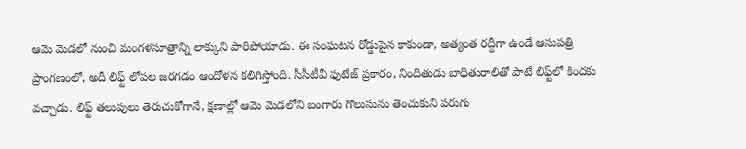ఆమె మెడలో నుంచి మంగళసూత్రాన్ని లాక్కుని పారిపోయాడు. ఈ సంఘటన రోడ్డుపైన కాకుండా, అత్యంత రద్దీగా ఉండే ఆసుపత్రి ప్రాంగణంలో, అదీ లిఫ్ట్ లోపల జరగడం ఆందోళన కలిగిస్తోంది. సీసీటీవీ ఫుటేజ్ ప్రకారం, నిందితుడు బాధితురాలితో పాటే లిఫ్ట్‌లో కిందకు వచ్చాడు. లిఫ్ట్ తలుపులు తెరుచుకోగానే, క్షణాల్లో ఆమె మెడలోని బంగారు గొలుసును తెంచుకుని పరుగు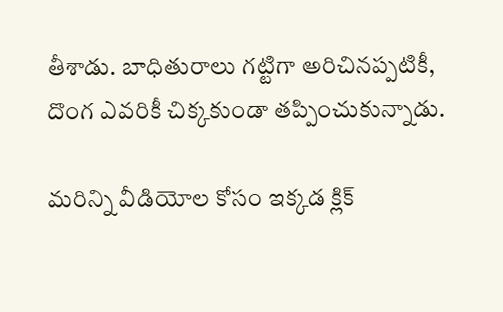తీశాడు. బాధితురాలు గట్టిగా అరిచినప్పటికీ, దొంగ ఎవరికీ చిక్కకుండా తప్పించుకున్నాడు.

మరిన్ని వీడియోల కోసం ఇక్కడ క్లిక్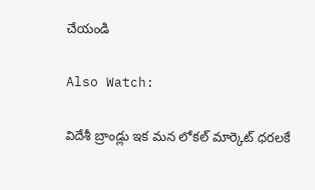చేయండి

Also Watch:

విదేశీ బ్రాండ్లు ఇక మన లోకల్ మార్కెట్ ధరలకే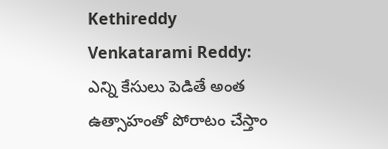Kethireddy Venkatarami Reddy: ఎన్ని కేసులు పెడితే అంత ఉత్సాహంతో పోరాటం చేస్తాం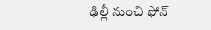ఢిల్లీ నుంచి ఫోన్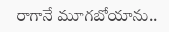రాగానే మూగబోయాను..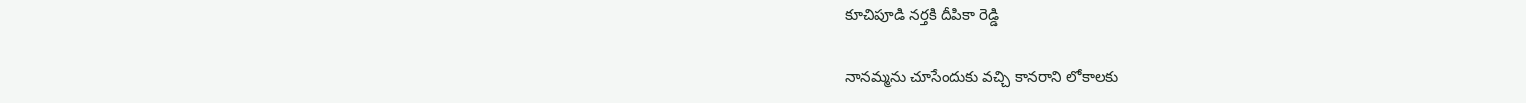కూచిపూడి నర్తకి దీపికా రెడ్డి

నానమ్మను చూసేందుకు వచ్చి కానరాని లోకాలకు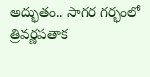అద్భుతం.. సాగర గర్భంలో త్రివర్ణపతాక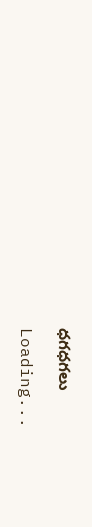ధగధగలు

Loading...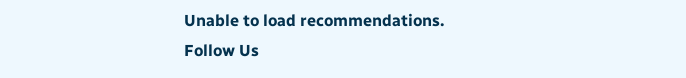Unable to load recommendations.
Follow Us